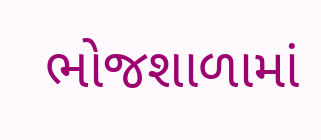ભોજશાળામાં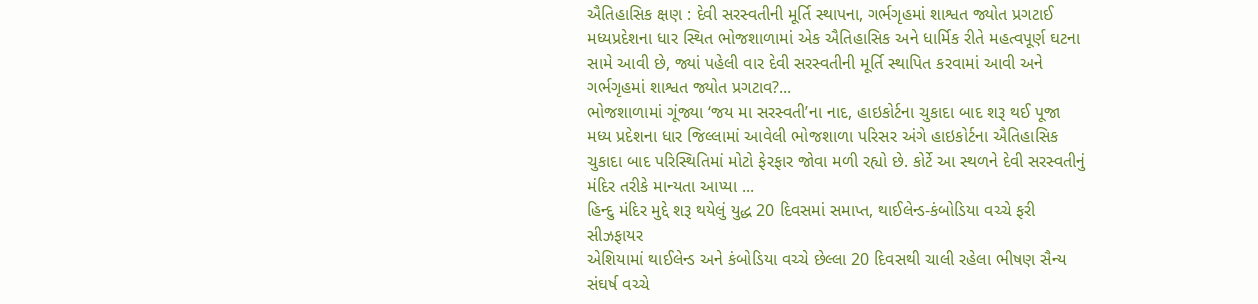ઐતિહાસિક ક્ષણ : દેવી સરસ્વતીની મૂર્તિ સ્થાપના, ગર્ભગૃહમાં શાશ્વત જ્યોત પ્રગટાઈ
મધ્યપ્રદેશના ધાર સ્થિત ભોજશાળામાં એક ઐતિહાસિક અને ધાર્મિક રીતે મહત્વપૂર્ણ ઘટના સામે આવી છે, જ્યાં પહેલી વાર દેવી સરસ્વતીની મૂર્તિ સ્થાપિત કરવામાં આવી અને ગર્ભગૃહમાં શાશ્વત જ્યોત પ્રગટાવ?...
ભોજશાળામાં ગૂંજ્યા ‘જય મા સરસ્વતી’ના નાદ, હાઇકોર્ટના ચુકાદા બાદ શરૂ થઈ પૂજા
મધ્ય પ્રદેશના ધાર જિલ્લામાં આવેલી ભોજશાળા પરિસર અંગે હાઇકોર્ટના ઐતિહાસિક ચુકાદા બાદ પરિસ્થિતિમાં મોટો ફેરફાર જોવા મળી રહ્યો છે. કોર્ટે આ સ્થળને દેવી સરસ્વતીનું મંદિર તરીકે માન્યતા આપ્યા ...
હિન્દુ મંદિર મુદ્દે શરૂ થયેલું યુદ્ધ 20 દિવસમાં સમાપ્ત, થાઈલેન્ડ-કંબોડિયા વચ્ચે ફરી સીઝફાયર
એશિયામાં થાઈલેન્ડ અને કંબોડિયા વચ્ચે છેલ્લા 20 દિવસથી ચાલી રહેલા ભીષણ સૈન્ય સંઘર્ષ વચ્ચે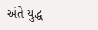અંતે યુદ્ધ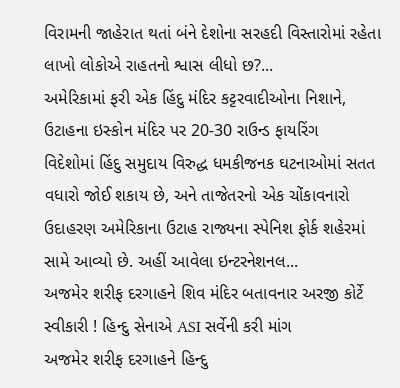વિરામની જાહેરાત થતાં બંને દેશોના સરહદી વિસ્તારોમાં રહેતા લાખો લોકોએ રાહતનો શ્વાસ લીધો છ?...
અમેરિકામાં ફરી એક હિંદુ મંદિર કટ્ટરવાદીઓના નિશાને, ઉટાહના ઇસ્કોન મંદિર પર 20-30 રાઉન્ડ ફાયરિંગ
વિદેશોમાં હિંદુ સમુદાય વિરુદ્ધ ધમકીજનક ઘટનાઓમાં સતત વધારો જોઈ શકાય છે, અને તાજેતરનો એક ચોંકાવનારો ઉદાહરણ અમેરિકાના ઉટાહ રાજ્યના સ્પેનિશ ફોર્ક શહેરમાં સામે આવ્યો છે. અહીં આવેલા ઇન્ટરનેશનલ...
અજમેર શરીફ દરગાહને શિવ મંદિર બતાવનાર અરજી કોર્ટે સ્વીકારી ! હિન્દુ સેનાએ ASI સર્વેની કરી માંગ
અજમેર શરીફ દરગાહને હિન્દુ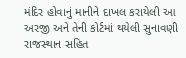મંદિર હોવાનું માનીને દાખલ કરાયેલી આ અરજી અને તેની કોર્ટમાં થયેલી સુનાવણી રાજસ્થાન સહિત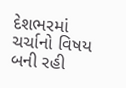દેશભરમાં ચર્ચાનો વિષય બની રહી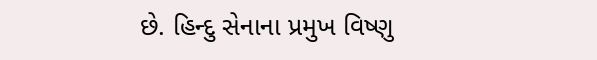છે. હિન્દુ સેનાના પ્રમુખ વિષ્ણુ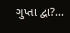ગુપ્તા દ્વા?...